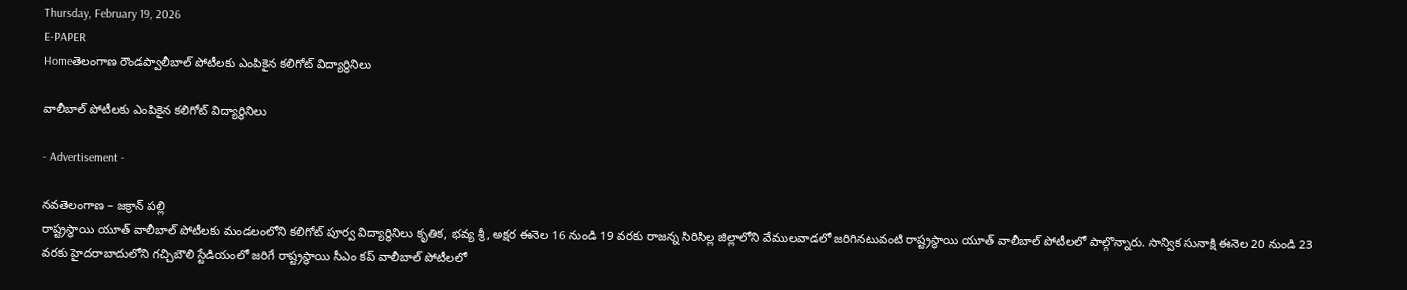Thursday, February 19, 2026
E-PAPER
Homeతెలంగాణ రౌండప్వాలీబాల్ పోటీలకు ఎంపికైన కలిగోట్ విద్యార్థినిలు

వాలీబాల్ పోటీలకు ఎంపికైన కలిగోట్ విద్యార్థినిలు

- Advertisement -

నవతెలంగాణ – జక్రాన్ పల్లి
రాష్ట్రస్థాయి యూత్ వాలీబాల్ పోటీలకు మండలంలోని కలిగోట్ పూర్వ విద్యార్థినిలు కృతిక, భవ్య శ్రీ, అక్షర ఈనెల 16 నుండి 19 వరకు రాజన్న సిరిసిల్ల జిల్లాలోని వేములవాడలో జరిగినటువంటి రాష్ట్రస్థాయి యూత్ వాలీబాల్ పోటీలలో పాల్గొన్నారు. సాన్విక సునాక్షి ఈనెల 20 నుండి 23 వరకు హైదరాబాదులోని గచ్చిబౌలి స్టేడియంలో జరిగే రాష్ట్రస్థాయి సీఎం కప్ వాలీబాల్ పోటీలలో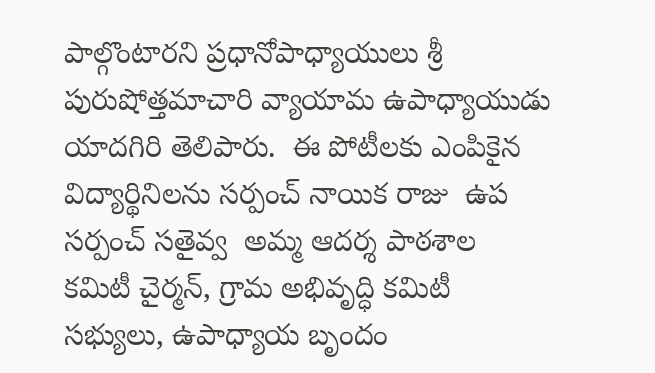పాల్గొంటారని ప్రధానోపాధ్యాయులు శ్రీ పురుషోత్తమాచారి వ్యాయామ ఉపాధ్యాయుడు యాదగిరి తెలిపారు.  ఈ పోటీలకు ఎంపికైన  విద్యార్థినిలను సర్పంచ్ నాయిక రాజు  ఉప సర్పంచ్ సతైవ్వ  అమ్మ ఆదర్శ పాఠశాల కమిటీ చైర్మన్, గ్రామ అభివృద్ధి కమిటీ సభ్యులు, ఉపాధ్యాయ బృందం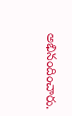అభినందించారు.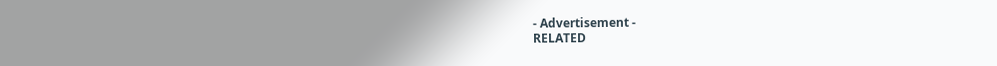- Advertisement -
RELATED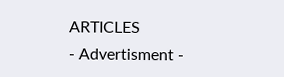ARTICLES
- Advertisment -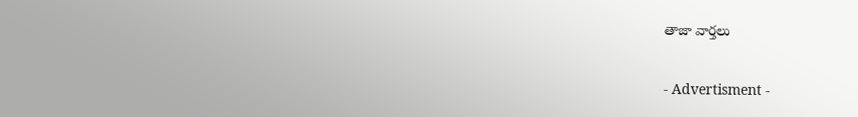తాజా వార్తలు

- Advertisment -